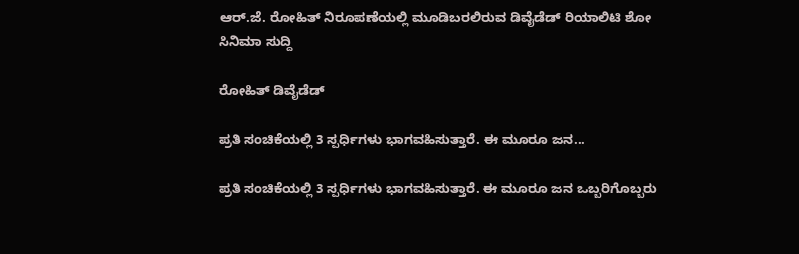ಆರ್.ಜೆ. ರೋಹಿತ್ ನಿರೂಪಣೆಯಲ್ಲಿ ಮೂಡಿಬರಲಿರುವ ಡಿವೈಡೆಡ್ ರಿಯಾಲಿಟಿ ಶೋ
ಸಿನಿಮಾ ಸುದ್ದಿ

ರೋಹಿತ್ ಡಿವೈಡೆಡ್

ಪ್ರತಿ ಸಂಚಿಕೆಯಲ್ಲಿ 3 ಸ್ಪರ್ಧಿಗಳು ಭಾಗವಹಿಸುತ್ತಾರೆ. ಈ ಮೂರೂ ಜನ...

ಪ್ರತಿ ಸಂಚಿಕೆಯಲ್ಲಿ 3 ಸ್ಪರ್ಧಿಗಳು ಭಾಗವಹಿಸುತ್ತಾರೆ. ಈ ಮೂರೂ ಜನ ಒಬ್ಬರಿಗೊಬ್ಬರು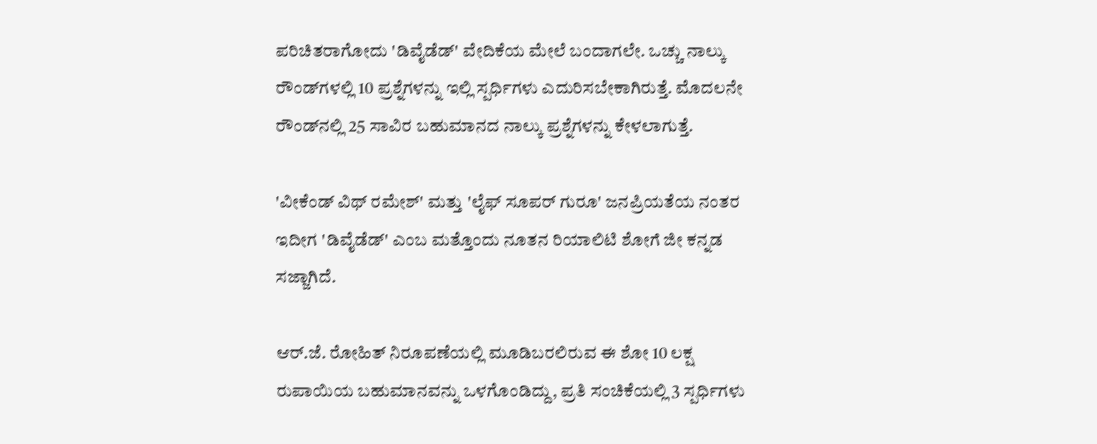ಪರಿಚಿತರಾಗೋದು 'ಡಿವೈಡೆಡ್‌' ವೇದಿಕೆಯ ಮೇಲೆ ಬಂದಾಗಲೇ. ಒಚ್ಚು ನಾಲ್ಕು ರೌಂಡ್‌ಗಳಲ್ಲಿ 10 ಪ್ರಶ್ನೆಗಳನ್ನು ಇಲ್ಲಿ ಸ್ಪರ್ಧಿಗಳು ಎದುರಿಸಬೇಕಾಗಿರುತ್ತೆ. ಮೊದಲನೇ ರೌಂಡ್‌ನಲ್ಲಿ 25 ಸಾವಿರ ಬಹುಮಾನದ ನಾಲ್ಕು ಪ್ರಶ್ನೆಗಳನ್ನು ಕೇಳಲಾಗುತ್ತೆ.

'ವೀಕೆಂಡ್ ವಿಥ್ ರಮೇಶ್‌' ಮತ್ತು 'ಲೈಫ್ ಸೂಪರ್ ಗುರೂ' ಜನಪ್ರಿಯತೆಯ ನಂತರ ಇದೀಗ 'ಡಿವೈಡೆಡ್‌' ಎಂಬ ಮತ್ತೊಂದು ನೂತನ ರಿಯಾಲಿಟಿ ಶೋಗೆ ಜೀ ಕನ್ನಡ ಸಜ್ಜಾಗಿದೆ.

ಆರ್.ಜೆ. ರೋಹಿತ್ ನಿರೂಪಣೆಯಲ್ಲಿ ಮೂಡಿಬರಲಿರುವ ಈ ಶೋ 10 ಲಕ್ಷ ರುಪಾಯಿಯ ಬಹುಮಾನವನ್ನು ಒಳಗೊಂಡಿದ್ದು, ಪ್ರತಿ ಸಂಚಿಕೆಯಲ್ಲಿ 3 ಸ್ಪರ್ಧಿಗಳು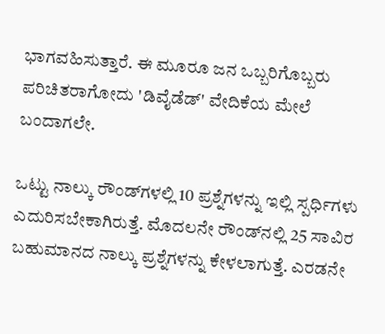ಭಾಗವಹಿಸುತ್ತಾರೆ. ಈ ಮೂರೂ ಜನ ಒಬ್ಬರಿಗೊಬ್ಬರು ಪರಿಚಿತರಾಗೋದು 'ಡಿವೈಡೆಡ್‌' ವೇದಿಕೆಯ ಮೇಲೆ ಬಂದಾಗಲೇ.

ಒಟ್ಟು ನಾಲ್ಕು ರೌಂಡ್‌ಗಳಲ್ಲಿ 10 ಪ್ರಶ್ನೆಗಳನ್ನು ಇಲ್ಲಿ ಸ್ಪರ್ಧಿಗಳು ಎದುರಿಸಬೇಕಾಗಿರುತ್ತೆ. ಮೊದಲನೇ ರೌಂಡ್‌ನಲ್ಲಿ 25 ಸಾವಿರ ಬಹುಮಾನದ ನಾಲ್ಕು ಪ್ರಶ್ನೆಗಳನ್ನು ಕೇಳಲಾಗುತ್ತೆ. ಎರಡನೇ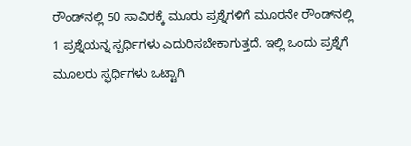ರೌಂಡ್‌ನಲ್ಲಿ 50 ಸಾವಿರಕ್ಕೆ ಮೂರು ಪ್ರಶ್ನೆಗಳಿಗೆ ಮೂರನೇ ರೌಂಡ್‌ನಲ್ಲಿ 1 ಪ್ರಶ್ನೆಯನ್ನ ಸ್ಪರ್ಧಿಗಳು ಎದುರಿಸಬೇಕಾಗುತ್ತದೆ. ಇಲ್ಲಿ ಒಂದು ಪ್ರಶ್ನೆಗೆ ಮೂಲರು ಸ್ಫರ್ಧಿಗಳು ಒಟ್ಟಾಗಿ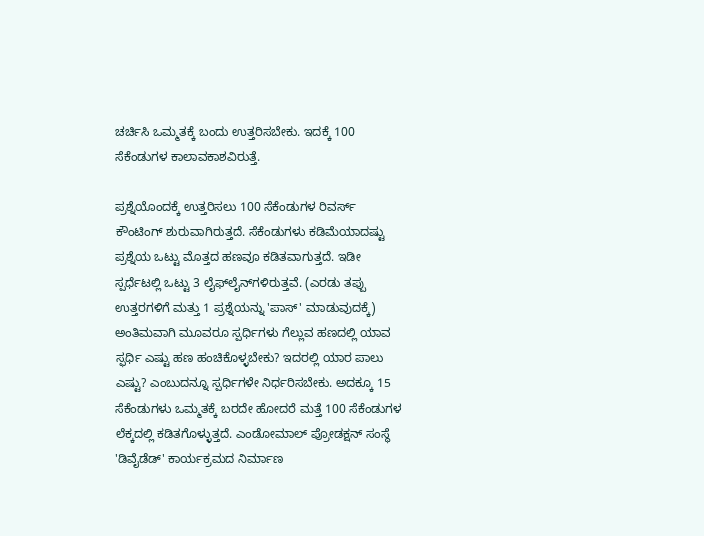ಚರ್ಚಿಸಿ ಒಮ್ಮತಕ್ಕೆ ಬಂದು ಉತ್ತರಿಸಬೇಕು. ಇದಕ್ಕೆ 100 ಸೆಕೆಂಡುಗಳ ಕಾಲಾವಕಾಶವಿರುತ್ತೆ.

ಪ್ರಶ್ನೆಯೊಂದಕ್ಕೆ ಉತ್ತರಿಸಲು 100 ಸೆಕೆಂಡುಗಳ ರಿವರ್ಸ್ ಕೌಂಟಿಂಗ್ ಶುರುವಾಗಿರುತ್ತದೆ. ಸೆಕೆಂಡುಗಳು ಕಡಿಮೆಯಾದಷ್ಟು ಪ್ರಶ್ನೆಯ ಒಟ್ಟು ಮೊತ್ತದ ಹಣವೂ ಕಡಿತವಾಗುತ್ತದೆ. ಇಡೀ ಸ್ಪರ್ಧೆಟಲ್ಲಿ ಒಟ್ಟು 3 ಲೈಫ್‌ಲೈನ್‌ಗಳಿರುತ್ತವೆ. (ಎರಡು ತಪ್ಪು ಉತ್ತರಗಳಿಗೆ ಮತ್ತು 1 ಪ್ರಶ್ನೆಯನ್ನು 'ಪಾಸ್‌' ಮಾಡುವುದಕ್ಕೆ) ಅಂತಿಮವಾಗಿ ಮೂವರೂ ಸ್ಪರ್ಧಿಗಳು ಗೆಲ್ಲುವ ಹಣದಲ್ಲಿ ಯಾವ ಸ್ಫರ್ಧಿ ಎಷ್ಟು ಹಣ ಹಂಚಿಕೊಳ್ಳಬೇಕು? ಇದರಲ್ಲಿ ಯಾರ ಪಾಲು ಎಷ್ಟು? ಎಂಬುದನ್ನೂ ಸ್ಪರ್ಧಿಗಳೇ ನಿರ್ಧರಿಸಬೇಕು. ಅದಕ್ಕೂ 15 ಸೆಕೆಂಡುಗಳು ಒಮ್ಮತಕ್ಕೆ ಬರದೇ ಹೋದರೆ ಮತ್ತೆ 100 ಸೆಕೆಂಡುಗಳ ಲೆಕ್ಕದಲ್ಲಿ ಕಡಿತಗೊಳ್ಳುತ್ತದೆ. ಎಂಡೋಮಾಲ್ ಪ್ರೋಡಕ್ಷನ್ ಸಂಸ್ಥೆ 'ಡಿವೈಡೆಡ್‌' ಕಾರ್ಯಕ್ರಮದ ನಿರ್ಮಾಣ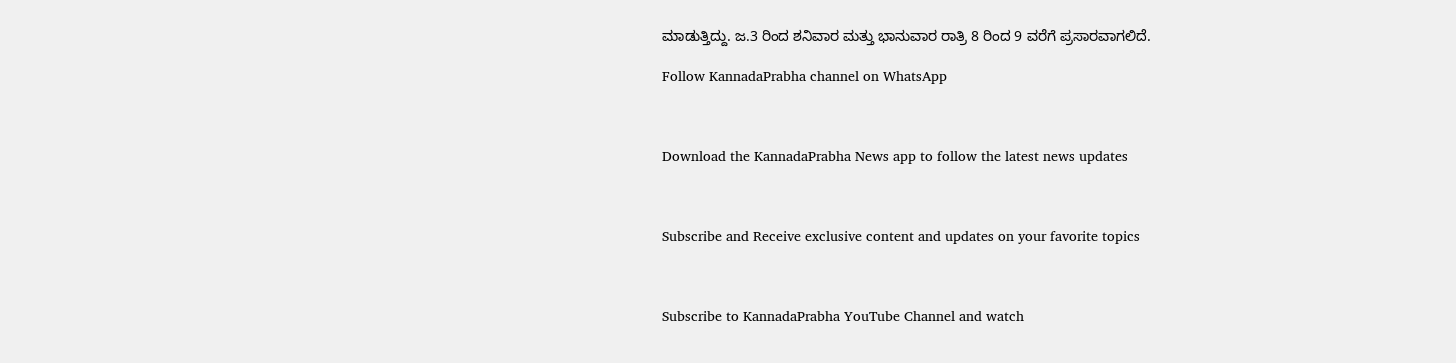ಮಾಡುತ್ತಿದ್ದು. ಜ.3 ರಿಂದ ಶನಿವಾರ ಮತ್ತು ಭಾನುವಾರ ರಾತ್ರಿ 8 ರಿಂದ 9 ವರೆಗೆ ಪ್ರಸಾರವಾಗಲಿದೆ.

Follow KannadaPrabha channel on WhatsApp



Download the KannadaPrabha News app to follow the latest news updates



Subscribe and Receive exclusive content and updates on your favorite topics



Subscribe to KannadaPrabha YouTube Channel and watch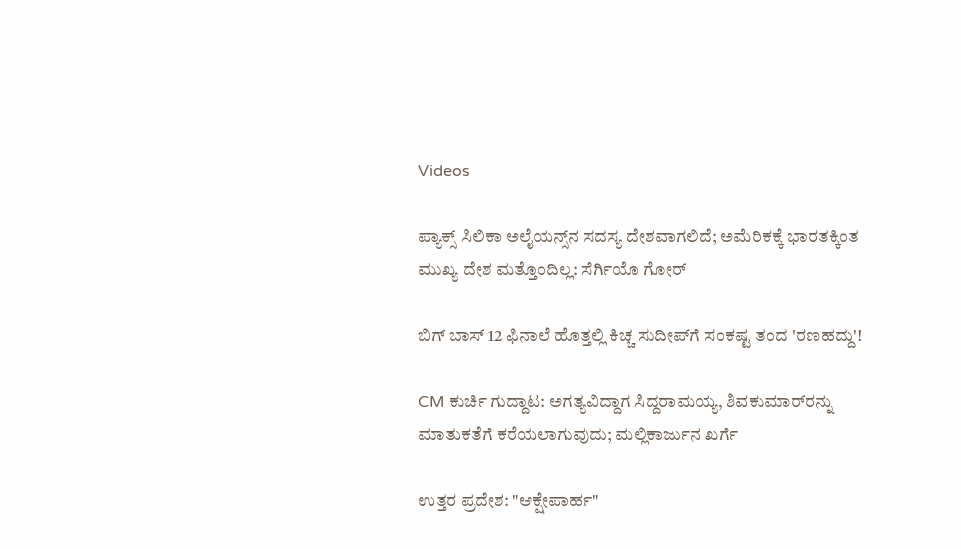Videos

ಪ್ಯಾಕ್ಸ್ ಸಿಲಿಕಾ ಅಲೈಯನ್ಸ್‌ನ ಸದಸ್ಯ ದೇಶವಾಗಲಿದೆ; ಅಮೆರಿಕಕ್ಕೆ ಭಾರತಕ್ಕಿಂತ ಮುಖ್ಯ ದೇಶ ಮತ್ತೊಂದಿಲ್ಲ: ಸೆರ್ಗಿಯೊ ಗೋರ್

ಬಿಗ್ ಬಾಸ್ 12 ಫಿನಾಲೆ ಹೊತ್ತಲ್ಲಿ ಕಿಚ್ಚ ಸುದೀಪ್‌ಗೆ ಸಂಕಷ್ಟ ತಂದ 'ರಣಹದ್ದು'!

CM ಕುರ್ಚಿ ಗುದ್ದಾಟ: ಅಗತ್ಯವಿದ್ದಾಗ ಸಿದ್ದರಾಮಯ್ಯ, ಶಿವಕುಮಾರ್‌ರನ್ನು ಮಾತುಕತೆಗೆ ಕರೆಯಲಾಗುವುದು; ಮಲ್ಲಿಕಾರ್ಜುನ ಖರ್ಗೆ

ಉತ್ತರ ಪ್ರದೇಶ: "ಆಕ್ಷೇಪಾರ್ಹ"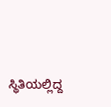ಸ್ಥಿತಿಯಲ್ಲಿದ್ದ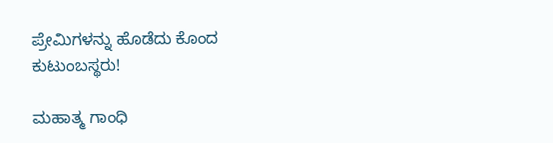ಪ್ರೇಮಿಗಳನ್ನು ಹೊಡೆದು ಕೊಂದ ಕುಟುಂಬಸ್ಥರು!

ಮಹಾತ್ಮ ಗಾಂಧಿ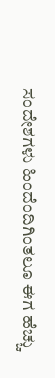ಸಂದೇಶಗಳು ಹಿಂದೆಂದಿಗಿಂತಲೂ ಈಗ ಹೆಚ್ಚು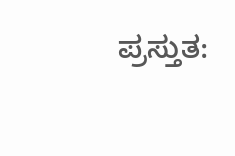ಪ್ರಸ್ತುತ: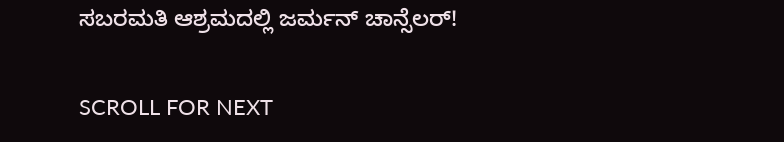ಸಬರಮತಿ ಆಶ್ರಮದಲ್ಲಿ ಜರ್ಮನ್ ಚಾನ್ಸೆಲರ್!

SCROLL FOR NEXT